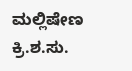ಮಲ್ಲಿಷೇಣ
ಕ್ರಿ.ಶ.ಸು.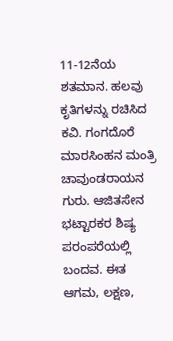11-12ನೆಯ ಶತಮಾನ. ಹಲವು ಕೃತಿಗಳನ್ನು ರಚಿಸಿದ ಕವಿ. ಗಂಗದೊರೆ ಮಾರಸಿಂಹನ ಮಂತ್ರಿ ಚಾವುಂಡರಾಯನ ಗುರು. ಆಜಿತಸೇನ ಭಟ್ಟಾರಕರ ಶಿಷ್ಯ ಪರಂಪರೆಯಲ್ಲಿ ಬಂದವ. ಈತ ಆಗಮ, ಲಕ್ಷಣ,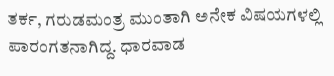ತರ್ಕ, ಗರುಡಮಂತ್ರ ಮುಂತಾಗಿ ಅನೇಕ ವಿಷಯಗಳಲ್ಲಿ ಪಾರಂಗತನಾಗಿದ್ದ. ಧಾರವಾಡ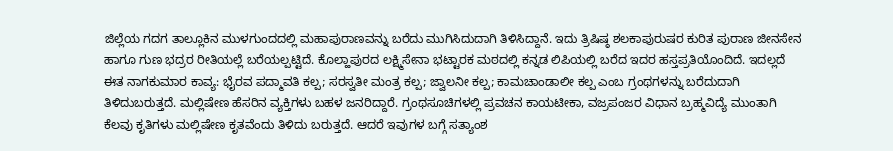ಜಿಲ್ಲೆಯ ಗದಗ ತಾಲ್ಲೂಕಿನ ಮುಳಗುಂದದಲ್ಲಿ ಮಹಾಪುರಾಣವನ್ನು ಬರೆದು ಮುಗಿಸಿದುದಾಗಿ ತಿಳಿಸಿದ್ದಾನೆ. ಇದು ತ್ರಿಷಿಷ್ಠ ಶಲಕಾಪುರುಷರ ಕುರಿತ ಪುರಾಣ ಜೀನಸೇನ ಹಾಗೂ ಗುಣ ಭದ್ರರ ರೀತಿಯಲ್ಲೆ ಬರೆಯಲ್ಪಟ್ಟಿದೆ. ಕೊಲ್ಹಾಪುರದ ಲಕ್ಷ್ಮಿಸೇನಾ ಭಟ್ಟಾರಕ ಮಠದಲ್ಲಿ ಕನ್ನಡ ಲಿಪಿಯಲ್ಲಿ ಬರೆದ ಇದರ ಹಸ್ತಪ್ರತಿಯೊಂದಿದೆ. ಇದಲ್ಲದೆ ಈತ ನಾಗಕುಮಾರ ಕಾವ್ಯ: ಭೈರವ ಪದ್ಮಾವತಿ ಕಲ್ಪ; ಸರಸ್ವತೀ ಮಂತ್ರ ಕಲ್ಪ; ಜ್ವಾಲನೀ ಕಲ್ಪ; ಕಾಮಚಾಂಡಾಲೀ ಕಲ್ಪ ಎಂಬ ಗ್ರಂಥಗಳನ್ನು ಬರೆದುದಾಗಿ ತಿಳಿದುಬರುತ್ತದೆ. ಮಲ್ಲಿಷೇಣ ಹೆಸರಿನ ವ್ಯಕ್ತಿಗಳು ಬಹಳ ಜನರಿದ್ದಾರೆ. ಗ್ರಂಥಸೂಚಿಗಳಲ್ಲಿ ಪ್ರವಚನ ಕಾಯಟೀಕಾ, ವಜ್ರಪಂಜರ ವಿಧಾನ ಬ್ರಹ್ಮವಿದ್ಯೆ ಮುಂತಾಗಿ ಕೆಲವು ಕೃತಿಗಳು ಮಲ್ಲಿಷೇಣ ಕೃತವೆಂದು ತಿಳಿದು ಬರುತ್ತದೆ. ಆದರೆ ಇವುಗಳ ಬಗ್ಗೆ ಸತ್ಯಾಂಶ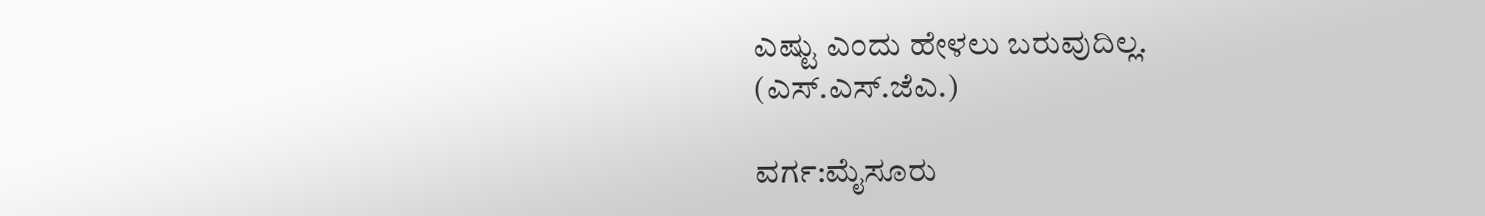ಎಷ್ಟು ಎಂದು ಹೇಳಲು ಬರುವುದಿಲ್ಲ.
(ಎಸ್.ಎಸ್.ಜೆಎ.)

ವರ್ಗ:ಮೈಸೂರು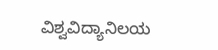ವಿಶ್ವವಿದ್ಯಾನಿಲಯ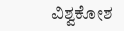ವಿಶ್ವಕೋಶ